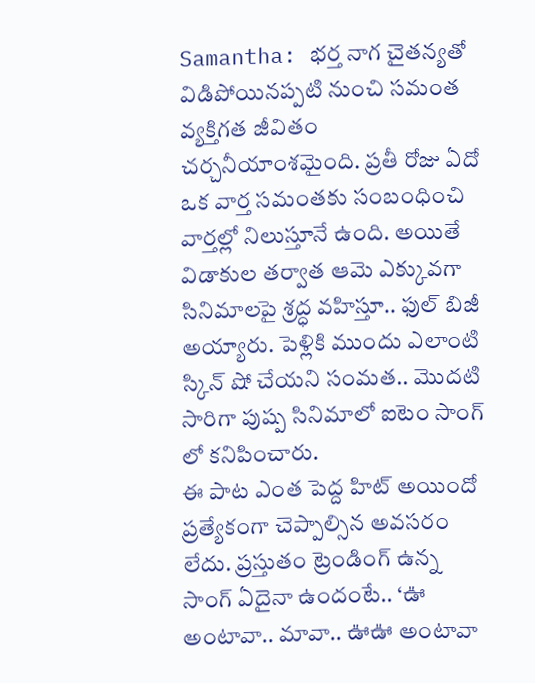Samantha: భర్త నాగ చైతన్యతో విడిపోయినప్పటి నుంచి సమంత వ్యక్తిగత జీవితం చర్చనీయాంశమైంది. ప్రతీ రోజు ఏదో ఒక వార్త సమంతకు సంబంధించి వార్తల్లో నిలుస్తూనే ఉంది. అయితే విడాకుల తర్వాత ఆమె ఎక్కువగా సినిమాలపై శ్రద్ధ వహిస్తూ.. ఫుల్ బిజీ అయ్యారు. పెళ్లికి ముందు ఎలాంటి స్కిన్ షో చేయని సంమత.. మొదటి సారిగా పుష్ప సినిమాలో ఐటెం సాంగ్ లో కనిపించారు.
ఈ పాట ఎంత పెద్ద హిట్ అయిందో ప్రత్యేకంగా చెప్పాల్సిన అవసరం లేదు. ప్రస్తుతం ట్రెండింగ్ ఉన్న సాంగ్ ఏదైనా ఉందంటే.. ‘ఊ అంటావా.. మావా.. ఊఊ అంటావా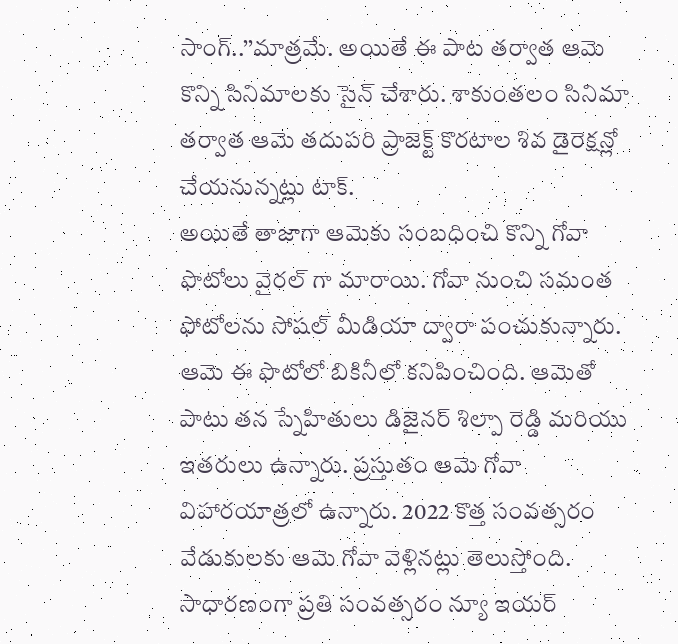సాంగ్..’’మాత్రమే. అయితే ఈ పాట తర్వాత ఆమె కొన్ని సినిమాలకు సైన్ చేశారు. శాకుంతలం సినిమా తర్వాత ఆమె తదుపరి ప్రాజెక్ట్ కొరటాల శివ డైరెక్షన్లో చేయనున్నట్లు టాక్.
అయితే తాజాగా ఆమెకు సంబధించి కొన్ని గోవా ఫొటోలు వైరల్ గా మారాయి. గోవా నుంచి సమంత ఫోటోలను సోషల్ మీడియా ద్వారా పంచుకున్నారు. ఆమె ఈ ఫొటోలో బికినీలో కనిపించింది. ఆమెతో పాటు తన స్నేహితులు డిజైనర్ శిల్పా రెడ్డి మరియు ఇతరులు ఉన్నారు. ప్రస్తుతం ఆమె గోవా విహారయాత్రలో ఉన్నారు. 2022 కొత్త సంవత్సరం వేడుకులకు ఆమె గోవా వెళ్లినట్లు తెలుస్తోంది.
సాధారణంగా ప్రతి సంవత్సరం న్యూ ఇయర్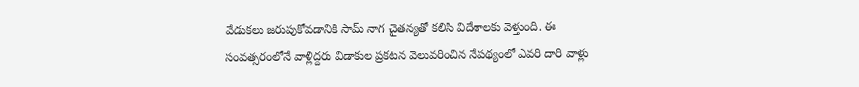వేడుకలు జరుపుకోవడానికి సామ్ నాగ చైతన్యతో కలిసి విదేశాలకు వెళ్తుంది. ఈ సంవత్సరంలోనే వాళ్లిద్దరు విడాకుల ప్రకటన వెలువరించిన నేపథ్యంలో ఎవరి దారి వాళ్లు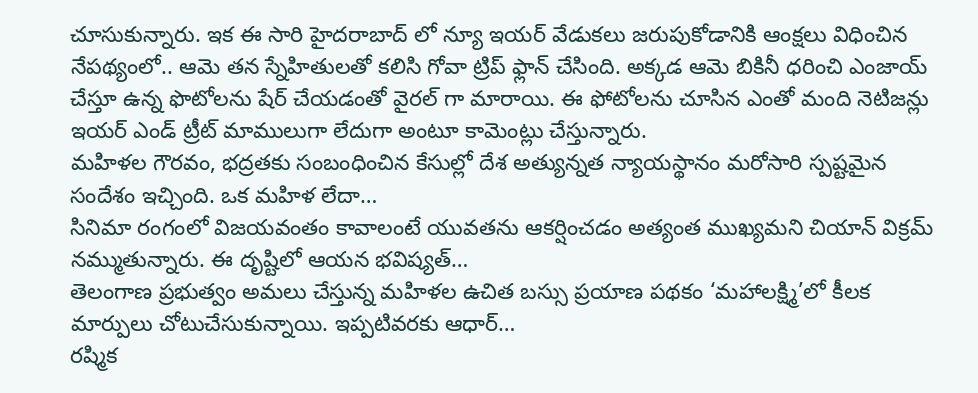చూసుకున్నారు. ఇక ఈ సారి హైదరాబాద్ లో న్యూ ఇయర్ వేడుకలు జరుపుకోడానికి ఆంక్షలు విధించిన నేపథ్యంలో.. ఆమె తన స్నేహితులతో కలిసి గోవా ట్రిప్ ఫ్లాన్ చేసింది. అక్కడ ఆమె బికినీ ధరించి ఎంజాయ్ చేస్తూ ఉన్న ఫొటోలను షేర్ చేయడంతో వైరల్ గా మారాయి. ఈ ఫోటోలను చూసిన ఎంతో మంది నెటిజన్లు ఇయర్ ఎండ్ ట్రీట్ మాములుగా లేదుగా అంటూ కామెంట్లు చేస్తున్నారు.
మహిళల గౌరవం, భద్రతకు సంబంధించిన కేసుల్లో దేశ అత్యున్నత న్యాయస్థానం మరోసారి స్పష్టమైన సందేశం ఇచ్చింది. ఒక మహిళ లేదా…
సినిమా రంగంలో విజయవంతం కావాలంటే యువతను ఆకర్షించడం అత్యంత ముఖ్యమని చియాన్ విక్రమ్ నమ్ముతున్నారు. ఈ దృష్టిలో ఆయన భవిష్యత్…
తెలంగాణ ప్రభుత్వం అమలు చేస్తున్న మహిళల ఉచిత బస్సు ప్రయాణ పథకం ‘మహాలక్ష్మి’లో కీలక మార్పులు చోటుచేసుకున్నాయి. ఇప్పటివరకు ఆధార్…
రష్మిక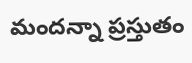మందన్నా ప్రస్తుతం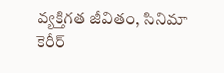వ్యక్తిగత జీవితం, సినిమా కెరీర్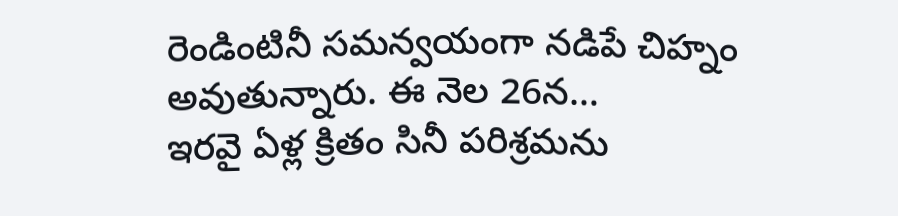రెండింటినీ సమన్వయంగా నడిపే చిహ్నం అవుతున్నారు. ఈ నెల 26న…
ఇరవై ఏళ్ల క్రితం సినీ పరిశ్రమను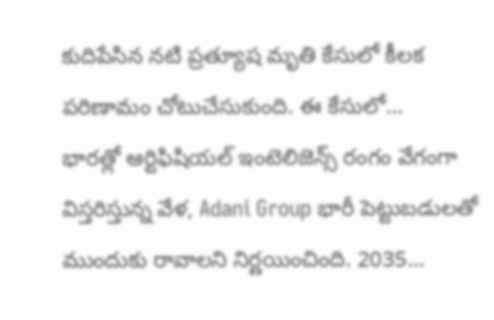కుదిపేసిన నటి ప్రత్యూష మృతి కేసులో కీలక పరిణామం చోటుచేసుకుంది. ఈ కేసులో…
భారత్లో ఆర్టిఫిషియల్ ఇంటెలిజెన్స్ రంగం వేగంగా విస్తరిస్తున్న వేళ, Adani Group భారీ పెట్టుబడులతో ముందుకు రావాలని నిర్ణయించింది. 2035…